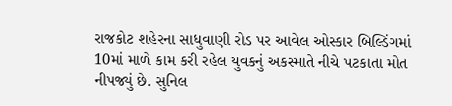રાજકોટ શહેરના સાધુવાણી રોડ પર આવેલ ઓસ્કાર બિલ્ડિંગમાં 10માં માળે કામ કરી રહેલ યુવકનું અકસ્માતે નીચે પટકાતા મોત નીપજ્યું છે. સુનિલ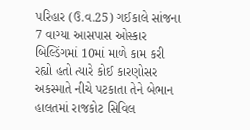પરિહાર (ઉ.વ.25) ગઈકાલે સાંજના 7 વાગ્યા આસપાસ ઓસ્કાર બિલ્ડિંગમાં 10માં માળે કામ કરી રહ્યો હતો ત્યારે કોઈ કારણોસર અકસ્માતે નીચે પટકાતા તેને બેભાન હાલતમાં રાજકોટ સિવિલ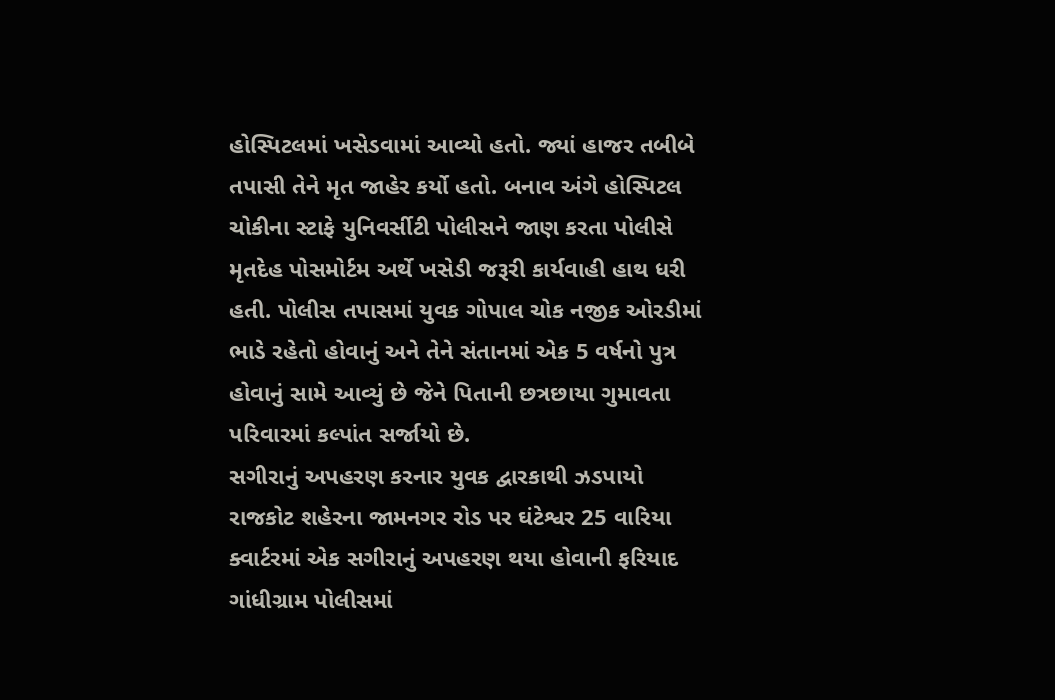હોસ્પિટલમાં ખસેડવામાં આવ્યો હતો. જ્યાં હાજર તબીબે તપાસી તેને મૃત જાહેર કર્યો હતો. બનાવ અંગે હોસ્પિટલ ચોકીના સ્ટાફે યુનિવર્સીટી પોલીસને જાણ કરતા પોલીસે મૃતદેહ પોસમોર્ટમ અર્થે ખસેડી જરૂરી કાર્યવાહી હાથ ધરી હતી. પોલીસ તપાસમાં યુવક ગોપાલ ચોક નજીક ઓરડીમાં ભાડે રહેતો હોવાનું અને તેને સંતાનમાં એક 5 વર્ષનો પુત્ર હોવાનું સામે આવ્યું છે જેને પિતાની છત્રછાયા ગુમાવતા પરિવારમાં કલ્પાંત સર્જાયો છે.
સગીરાનું અપહરણ કરનાર યુવક દ્વારકાથી ઝડપાયો રાજકોટ શહેરના જામનગર રોડ પર ઘંટેશ્વર 25 વારિયા ક્વાર્ટરમાં એક સગીરાનું અપહરણ થયા હોવાની ફરિયાદ ગાંધીગ્રામ પોલીસમાં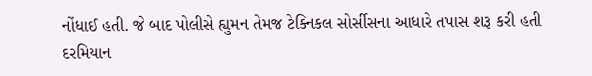નોંધાઈ હતી. જે બાદ પોલીસે હ્યુમન તેમજ ટેક્નિકલ સોર્સીસના આધારે તપાસ શરૂ કરી હતી દરમિયાન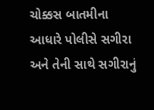ચોક્કસ બાતમીના આધારે પોલીસે સગીરા અને તેની સાથે સગીરાનું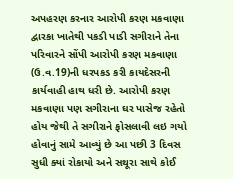અપહરણ કરનાર આરોપી કરણ મકવાણા દ્વારકા ખાતેથી પકડી પાડી સગીરાને તેના પરિવારને સોંપી આરોપી કરણ મકવાણા (ઉ.વ.19)ની ધરપકડ કરી કાયદેસરની કાર્યવાહી હાથ ધરી છે. આરોપી કરણ મકવાણા પણ સગીરાના ઘર પાસેજ રહેતો હોય જેથી તે સગીરાને ફોસલાવી લઇ ગયો હોવાનું સામે આવ્યું છે આ પછી 3 દિવસ સુધી ક્યાં રોકાયો અને સથૂરા સાથે કોઈ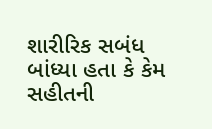શારીરિક સબંધ બાંધ્યા હતા કે કેમ સહીતની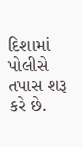દિશામાં પોલીસે તપાસ શરૂ કરે છે.